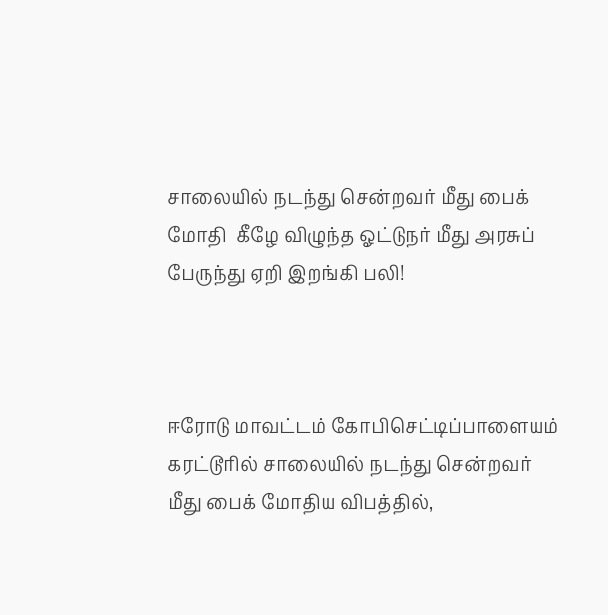சாலையில் நடந்து சென்றவர் மீது பைக் மோதி  கீழே விழுந்த ஓட்டுநர் மீது அரசுப் பேருந்து ஏறி இறங்கி பலி!



ஈரோடு மாவட்டம் கோபிசெட்டிப்பாளையம் கரட்டூரில் சாலையில் நடந்து சென்றவர் மீது பைக் மோதிய விபத்தில்,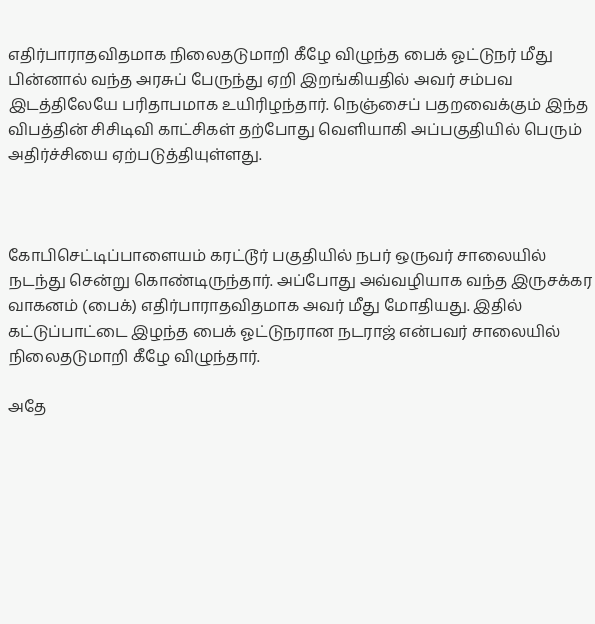எதிர்பாராதவிதமாக நிலைதடுமாறி கீழே விழுந்த பைக் ஓட்டுநர் மீது பின்னால் வந்த அரசுப் பேருந்து ஏறி இறங்கியதில் அவர் சம்பவ இடத்திலேயே பரிதாபமாக உயிரிழந்தார். நெஞ்சைப் பதறவைக்கும் இந்த விபத்தின் சிசிடிவி காட்சிகள் தற்போது வெளியாகி அப்பகுதியில் பெரும் அதிர்ச்சியை ஏற்படுத்தியுள்ளது.



கோபிசெட்டிப்பாளையம் கரட்டூர் பகுதியில் நபர் ஒருவர் சாலையில் நடந்து சென்று கொண்டிருந்தார். அப்போது அவ்வழியாக வந்த இருசக்கர வாகனம் (பைக்) எதிர்பாராதவிதமாக அவர் மீது மோதியது. இதில் கட்டுப்பாட்டை இழந்த பைக் ஓட்டுநரான நடராஜ் என்பவர் சாலையில் நிலைதடுமாறி கீழே விழுந்தார்.

அதே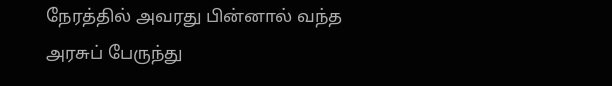நேரத்தில் அவரது பின்னால் வந்த அரசுப் பேருந்து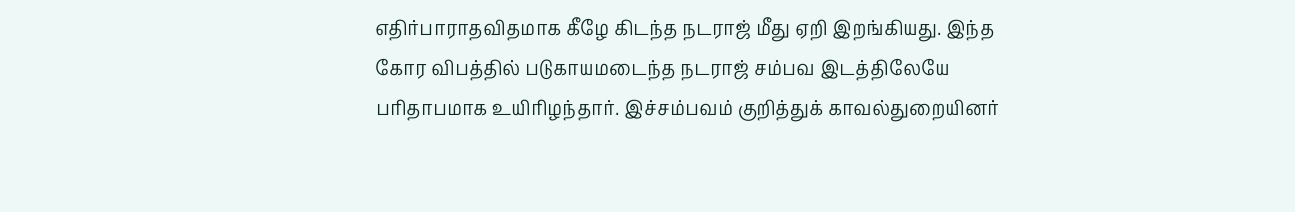எதிர்பாராதவிதமாக கீழே கிடந்த நடராஜ் மீது ஏறி இறங்கியது. இந்த கோர விபத்தில் படுகாயமடைந்த நடராஜ் சம்பவ இடத்திலேயே பரிதாபமாக உயிரிழந்தார். இச்சம்பவம் குறித்துக் காவல்துறையினர்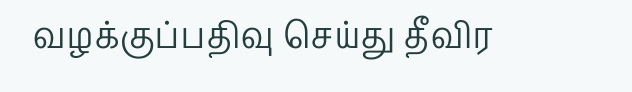வழக்குப்பதிவு செய்து தீவிர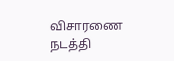விசாரணை நடத்தி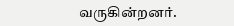வருகின்றனர்.